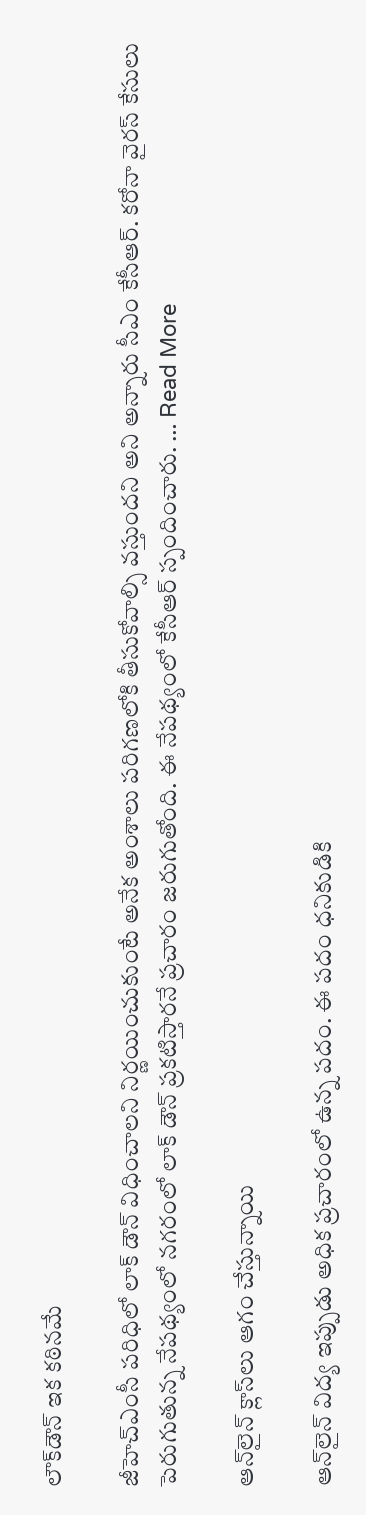లౌక్‌డౌన్ ఇక క‌ఠిన‌మే

జీహెచ్ఎంసీ పరిధిలో లాక్ డౌన్ విధించాలని నిర్ణయించుకుంటే అనేక అంశాలు పరిగణలోకి తీసుకోవాల్సి వస్తుందని అని అన్నారు సీఎం కేసీఆర్. కరోనా వైరస్ కేసులు పెరుగుతున్న నేపథ్యంలో నగరంలో లాక్ డౌన్ ప్రకటిస్తారనే ప్రచారం జరుగుతోంది. ఈ నేపథ్యంలో కేసీఆర్ స్పందించారు. … Read More

ఆన్‌లైన్ క్లాస్‌లు ఆగం చేస్తున్నాయి

ఆన్‌లైన్ విద్య ఇప్పుడు అధిక ప్ర‌చారంలో ఉన్న ప‌దం. ఈ ప‌దం ధ‌నికుడికి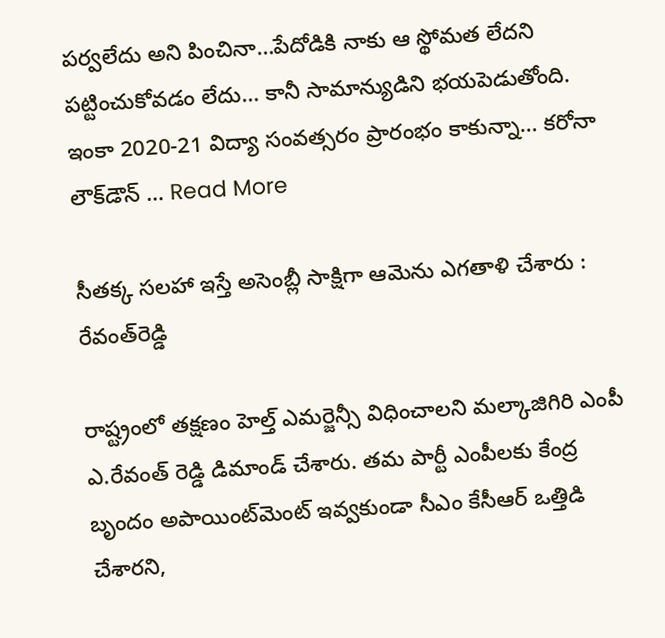ప‌ర్వ‌లేదు అని పించినా…పేదోడికి నాకు ఆ స్థోమ‌త లేద‌ని ప‌ట్టించుకోవ‌డం లేదు… కానీ సామాన్యుడిని భ‌యపెడుతోంది. ఇంకా 2020-21 విద్యా సంవ‌త్స‌రం ప్రారంభం కాకున్నా… క‌రోనా లౌక్‌డౌన్ … Read More

సీతక్క సలహా ఇస్తే అసెంబ్లీ సాక్షిగా ఆమెను ఎగతాళి చేశారు : రేవంత్‌రెడ్డి

రాష్ట్రంలో తక్షణం హెల్త్‌ ఎమర్జెన్సీ విధించాలని మల్కాజిగిరి ఎంపీ ఎ.రేవంత్‌ రెడ్డి డిమాండ్‌ చేశారు. తమ పార్టీ ఎంపీలకు కేంద్ర బృందం అపాయింట్‌మెంట్‌ ఇవ్వకుండా సీఎం కేసీఆర్‌ ఒత్తిడి చేశారని,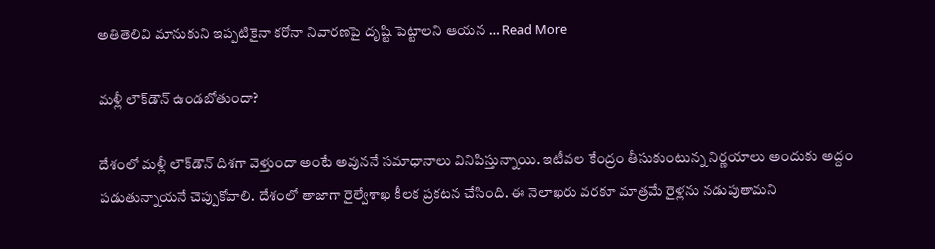అతితెలివి మానుకుని ఇప్పటికైనా కరోనా నివారణపై దృష్టి పెట్టాలని ఆయన … Read More

మ‌ళ్లీ లౌక్‌డౌన్ ఉండ‌బోతుందా?

దేశంలో మ‌ళ్లీ లౌక్‌డౌన్ దిశ‌గా వెళ్తుందా అంటే అవున‌నే స‌మాధానాలు వినిపిస్తున్నాయి. ఇటీవ‌ల కేంద్రం తీసుకుంటున్న నిర్ణ‌యాలు అందుకు అద్దం ప‌డుతున్నాయ‌నే చెప్పుకోవాలి. దేశంలో తాజాగా రైల్వేశాఖ కీలక ప్రకటన చేసింది. ఈ నెలాఖరు వరకూ మాత్రమే రైళ్లను నడుపుతామని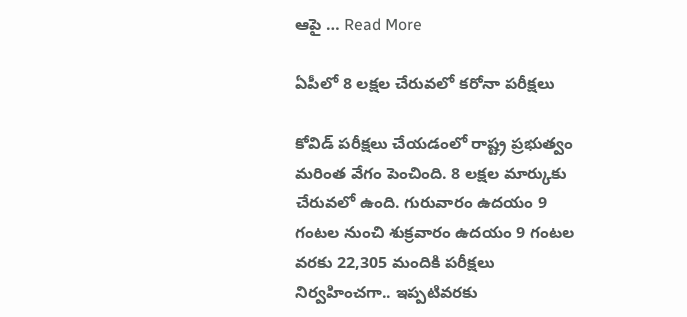ఆపై … Read More

ఏపీలో 8 ల‌క్ష‌ల చేరువ‌లో క‌రోనా ప‌రీక్ష‌లు

కోవిడ్‌ పరీక్షలు చేయడంలో రాష్ట్ర ప్రభుత్వం మరింత వేగం పెంచింది. 8 లక్షల మార్కుకు చేరువలో ఉంది. గురువారం ఉదయం 9 గంటల నుంచి శుక్రవారం ఉదయం 9 గంటల వరకు 22,305 మందికి పరీక్షలు నిర్వహించగా.. ఇప్పటివరకు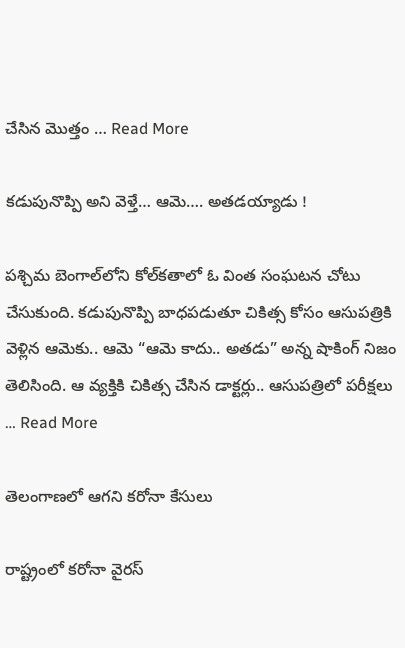చేసిన మొత్తం … Read More

క‌డుపునొప్పి అని వెళ్తే… ఆమె…. అత‌డ‌య్యాడు !

ప‌శ్చిమ బెంగాల్‌లోని కోల్‌కతాలో ఓ వింత సంఘటన చోటు చేసుకుంది. క‌డుపునొప్పి ‌బాధ‌ప‌డుతూ చికిత్స కోసం ఆసుప‌త్రికి వెళ్లిన ఆమెకు.. ఆమె “ఆమె కాదు.. అత‌డు” అన్న షాకింగ్ నిజం తెలిసింది. ఆ వ్య‌క్తికి చికిత్స చేసిన డాక్ట‌ర్లు.. ఆసుప‌త్రిలో ప‌రీక్ష‌లు … Read More

తెలంగాణ‌లో ఆగ‌ని క‌రోనా కేసులు

రాష్ట్రంలో కరోనా వైరస్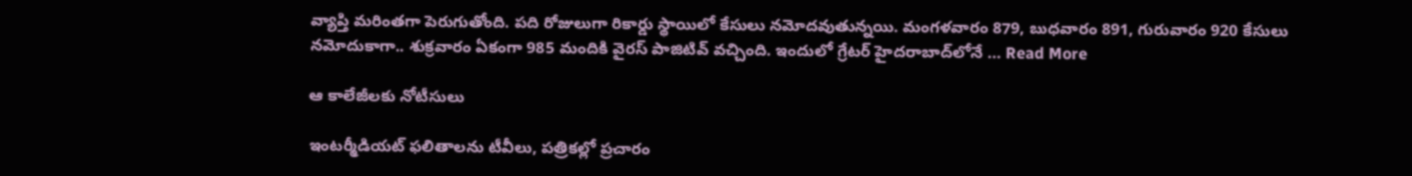వ్యాప్తి మరింతగా పెరుగుతోంది. పది రోజులుగా రికార్డు స్థాయిలో కేసులు నమోదవుతున్నయి. మంగళవారం 879, బుధవారం 891, గురువారం 920 కేసులు నమోదుకాగా.. శుక్రవారం ఏకంగా 985 మందికి వైరస్ పాజిటివ్ వచ్చింది. ఇందులో గ్రేటర్ హైదరాబాద్‌‌లోనే … Read More

ఆ కాలేజీల‌కు నోటీసులు

ఇంటర్మీడియట్‌ ఫలితాలను టీవీలు, పత్రికల్లో ప్రచారం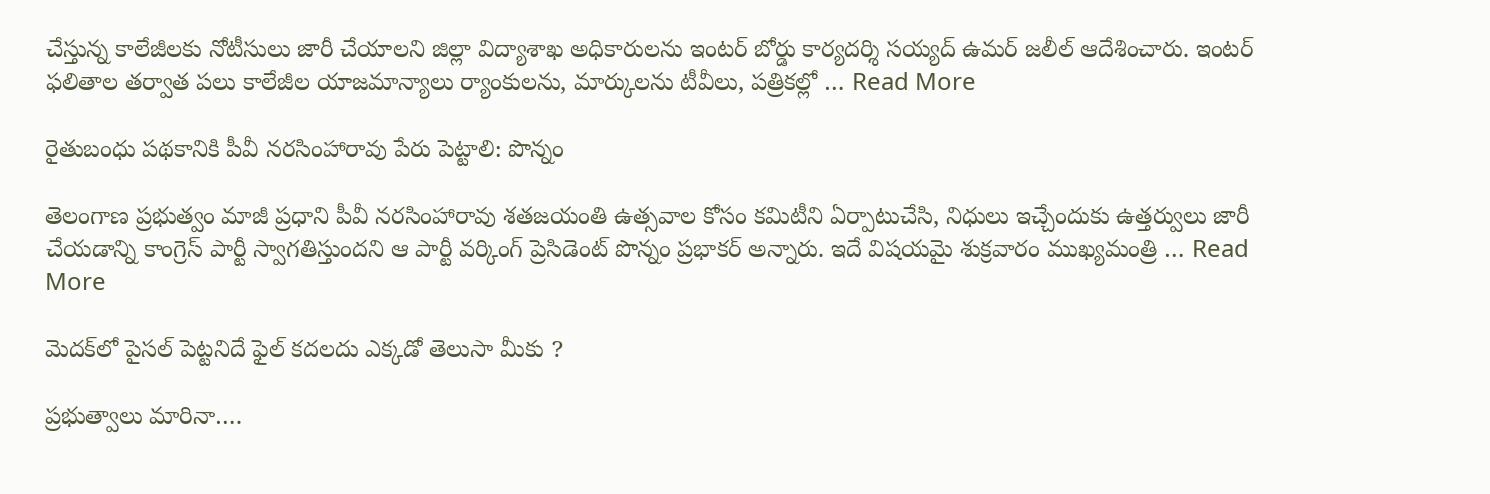చేస్తున్న కాలేజీలకు నోటీసులు జారీ చేయాలని జిల్లా విద్యాశాఖ అధికారులను ఇంటర్‌ బోర్డు కార్యదర్శి సయ్యద్‌ ఉమర్‌ జలీల్‌ ఆదేశించారు. ఇంటర్‌ ఫలితాల తర్వాత పలు కాలేజీల యాజమాన్యాలు ర్యాంకులను, మార్కులను టీవీలు, పత్రికల్లో … Read More

రైతుబంధు పథకానికి పీవీ నరసింహారావు పేరు పెట్టాలి: పొన్నం

తెలంగాణ ప్ర‌భుత్వం మాజీ ప్ర‌ధాని ‌పీవీ నరసింహారావు శతజయంతి ఉత్సవాల కోసం కమిటీని ఏర్పాటుచేసి, నిధులు ఇచ్చేందుకు ఉత్తర్వులు జారీ చేయడాన్ని కాంగ్రెస్ పార్టీ స్వాగతిస్తుంద‌ని ఆ పార్టీ వర్కింగ్ ప్రెసిడెంట్ పొన్నం ప్రభాకర్ అన్నారు. ఇదే విష‌య‌మై శుక్ర‌వారం ముఖ్య‌మంత్రి … Read More

మెద‌క్‌లో పైస‌ల్ పెట్ట‌ని‌దే ఫైల్ క‌ద‌ల‌దు ఎక్క‌డో తెలుసా మీకు ?

ప్ర‌భుత్వాలు మారినా….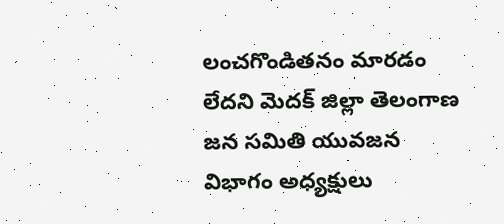లంచ‌గొండిత‌నం మార‌డం లేద‌ని మెదక్ జిల్లా తెలంగాణ జన సమితి యువజన విభాగం అధ్యక్షులు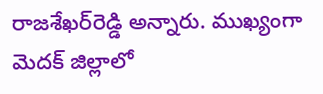రాజ‌శేఖ‌ర్‌రెడ్డి అన్నారు. ముఖ్యంగా మెద‌క్ జిల్లాలో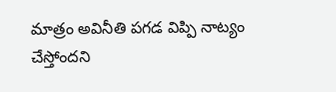మాత్రం అవినీతి ప‌గ‌డ విప్పి నాట్యం చేస్తోంద‌ని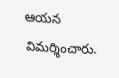ఆయ‌న విమ‌ర్శించారు.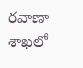రవాణా శాఖలో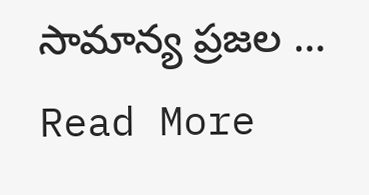సామాన్య ప్ర‌జ‌ల … Read More